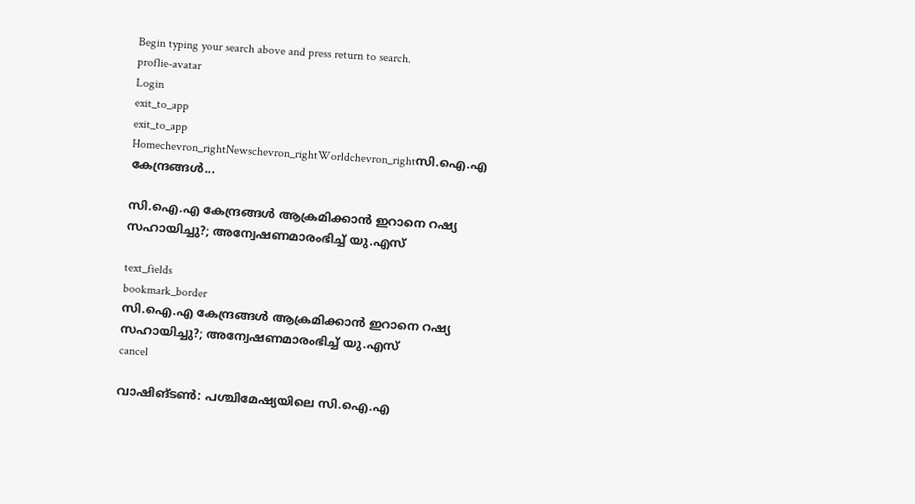Begin typing your search above and press return to search.
proflie-avatar
Login
exit_to_app
exit_to_app
Homechevron_rightNewschevron_rightWorldchevron_rightസി.ഐ.എ കേന്ദ്രങ്ങൾ...

സി.ഐ.എ കേന്ദ്രങ്ങൾ ആക്രമിക്കാൻ ഇറാനെ റഷ്യ സഹായിച്ചു?; അന്വേഷണമാരംഭിച്ച് യു.എസ്

text_fields
bookmark_border
സി.ഐ.എ കേന്ദ്രങ്ങൾ ആക്രമിക്കാൻ ഇറാനെ റഷ്യ സഹായിച്ചു?; അന്വേഷണമാരംഭിച്ച് യു.എസ്
cancel

വാഷിങ്ടൺ: പശ്ചിമേഷ്യയിലെ സി.ഐ.എ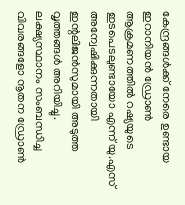കേന്ദ്രങ്ങൾക്ക് നേരെ ഉണ്ടായ ഇറാനിയൻ ഡ്രോൺ ആക്രമണത്തിൽ റഷ്യയുടെ ഇടപെടലുണ്ടായോ എന്ന് യു.എസ് അന്വേഷിക്കുന്നതായി ഇന്റലിജൻസുമായി അടുത്ത വൃത്തങ്ങൾ അറിയിച്ചു. ലക്ഷ്യസ്ഥാനം സംബന്ധിച്ച വിവരങ്ങളോ നൂതന ഡ്രോൺ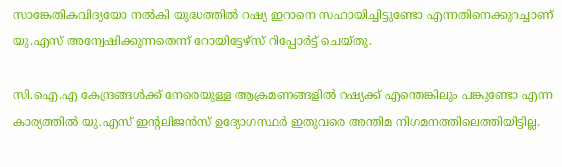സാങ്കേതികവിദ്യയോ നൽകി യുദ്ധത്തിൽ റഷ്യ ഇറാനെ സഹായിച്ചിട്ടുണ്ടോ എന്നതിനെക്കുറച്ചാണ് യു.എസ് അന്വേഷിക്കുന്നതെന്ന് റോയിട്ടേഴ്സ്‍ റിപ്പോർട്ട് ചെയ്തു.

സി.ഐ.എ കേന്ദ്രങ്ങൾക്ക് നേരെയുള്ള ആക്രമണങ്ങളിൽ റഷ്യക്ക് എന്തെങ്കിലും പങ്കുണ്ടോ എന്ന കാര്യത്തിൽ യു.എസ് ഇന്റലിജൻസ് ഉദ്യോഗസ്ഥർ ഇതുവരെ അന്തിമ നിഗമനത്തിലെത്തിയിട്ടില്ല.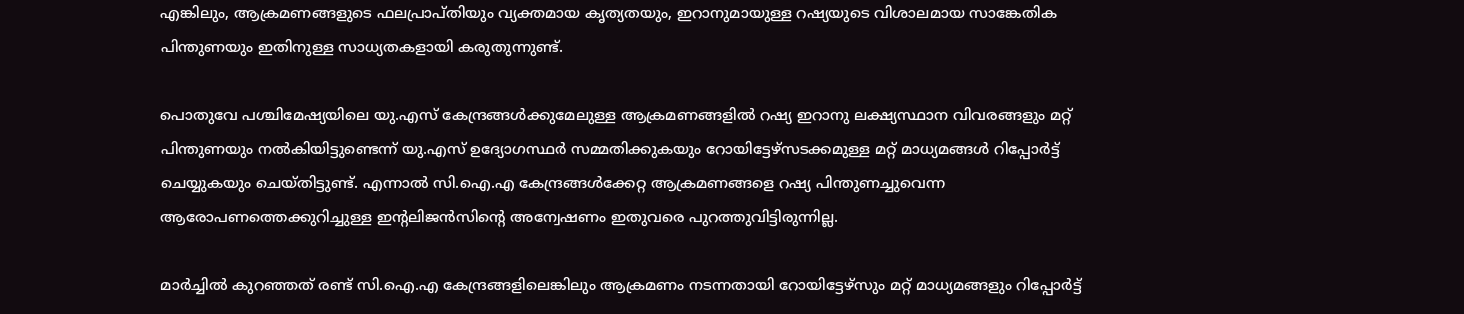എങ്കിലും, ആക്രമണങ്ങളുടെ ഫലപ്രാപ്തിയും വ്യക്തമായ കൃത്യതയും, ഇറാനുമായുള്ള റഷ്യയുടെ വിശാലമായ സാങ്കേതിക പിന്തുണയും ഇതിനുള്ള സാധ്യതകളായി കരുതുന്നുണ്ട്.

പൊതുവേ പശ്ചിമേഷ്യയിലെ യു.എസ് കേന്ദ്രങ്ങൾക്കുമേലുള്ള ആക്രമണങ്ങളിൽ റഷ്യ ഇറാനു ലക്ഷ്യസ്ഥാന വിവരങ്ങളും മറ്റ് പിന്തുണയും നൽകിയിട്ടുണ്ടെന്ന് യു.എസ് ഉദ്യോഗസ്ഥർ സമ്മതിക്കുകയും റോയിട്ടേഴ്സടക്കമുള്ള മറ്റ് മാധ്യമങ്ങൾ റിപ്പോർട്ട് ചെയ്യുകയും ചെയ്തിട്ടുണ്ട്. എന്നാൽ സി.ഐ.എ കേന്ദ്രങ്ങൾക്കേറ്റ ആക്രമണങ്ങളെ റഷ്യ പിന്തുണച്ചുവെന്ന ആരോപണത്തെക്കുറിച്ചുള്ള ഇന്റലിജൻസിന്റെ അന്വേഷണം ഇതുവരെ പുറത്തുവിട്ടിരുന്നില്ല.

മാർച്ചിൽ കുറഞ്ഞത് രണ്ട് സി.ഐ.എ കേന്ദ്രങ്ങളിലെങ്കിലും ആക്രമണം നടന്നതായി റോയിട്ടേഴ്സും മറ്റ് മാധ്യമങ്ങളും റിപ്പോർട്ട്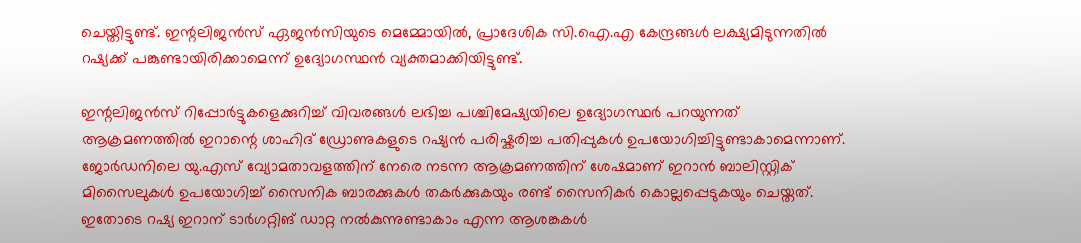ചെയ്തിട്ടുണ്ട്. ഇന്റലിജൻസ് ഏജൻസിയുടെ മെമ്മോയിൽ, പ്രാദേശിക സി.ഐ.എ കേന്ദ്രങ്ങൾ ലക്ഷ്യമിടുന്നതിൽ റഷ്യക്ക് പങ്കുണ്ടായിരിക്കാമെന്ന് ഉദ്യോഗസ്ഥൻ വ്യക്തമാക്കിയിട്ടുണ്ട്.

ഇന്റലിജൻസ് റിപ്പോർട്ടുകളെക്കുറിച്ച് വിവരങ്ങൾ ലഭിച്ച പശ്ചിമേഷ്യയിലെ ഉദ്യോഗസ്ഥർ പറയുന്നത് ആക്രമണത്തിൽ ഇറാന്റെ ശാഹിദ് ഡ്രോണുകളുടെ റഷ്യൻ പരിഷ്കരിച്ച പതിപ്പുകൾ ഉപയോഗിച്ചിട്ടുണ്ടാകാമെന്നാണ്. ജോർഡനിലെ യു.എസ് വ്യോമതാവളത്തിന് നേരെ നടന്ന ആക്രമണത്തിന് ശേഷമാണ് ഇറാൻ ബാലിസ്റ്റിക് മിസൈലുകൾ ഉപയോഗിച്ച് സൈനിക ബാരക്കുകൾ തകർക്കുകയും രണ്ട് സൈനികർ കൊല്ലപ്പെടുകയും ചെയ്തത്. ഇതോടെ റഷ്യ ഇറാന് ടാർഗറ്റിങ് ഡാറ്റ നൽകുന്നുണ്ടാകാം എന്ന ആശങ്കകൾ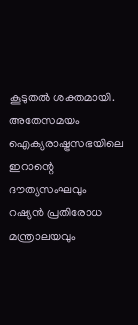കൂടുതൽ ശക്തമായി. അതേസമയം ഐക്യരാഷ്ട്രസഭയിലെ ഇറാന്റെ ദൗത്യസംഘവും റഷ്യൻ പ്രതിരോധ മന്ത്രാലയവും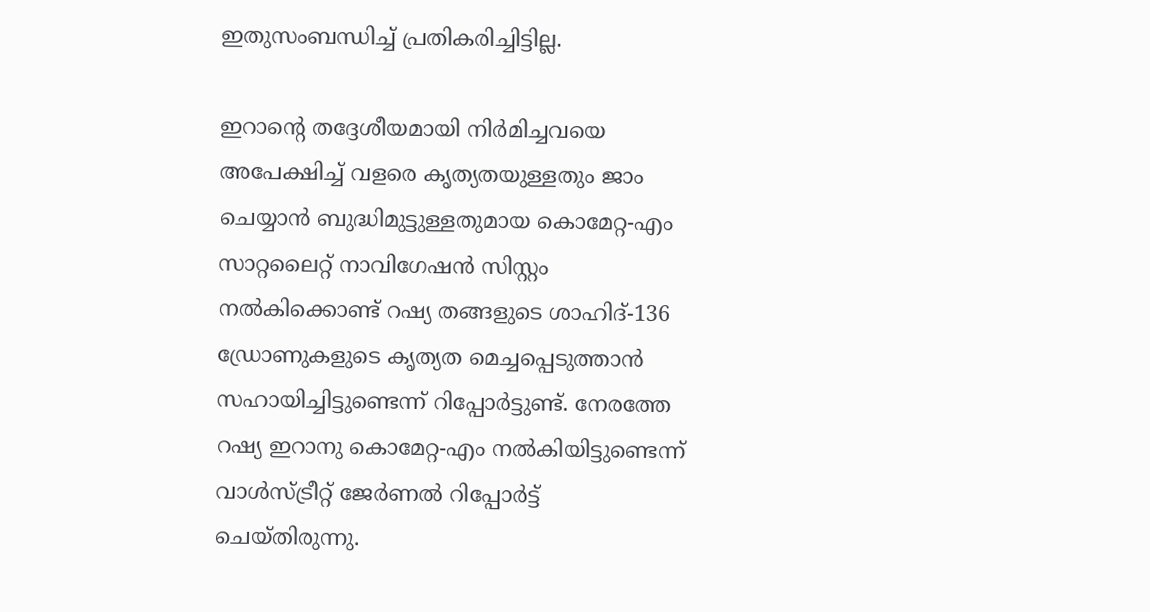ഇതുസംബന്ധിച്ച് പ്രതികരിച്ചിട്ടില്ല.

ഇറാന്റെ തദ്ദേശീയമായി നിർമിച്ചവയെ അപേക്ഷിച്ച് വളരെ കൃത്യതയുള്ളതും ജാം ചെയ്യാൻ ബുദ്ധിമുട്ടുള്ളതുമായ കൊമേറ്റ-എം സാറ്റലൈറ്റ് നാവിഗേഷൻ സിസ്റ്റം നൽകിക്കൊണ്ട് റഷ്യ തങ്ങളുടെ ശാഹിദ്-136 ഡ്രോണുകളുടെ കൃത്യത മെച്ചപ്പെടുത്താൻ സഹായിച്ചിട്ടുണ്ടെന്ന് റിപ്പോർട്ടുണ്ട്. നേരത്തേ റഷ്യ ഇറാനു കൊമേറ്റ-എം നൽകിയിട്ടുണ്ടെന്ന് വാൾസ്ട്രീറ്റ് ജേർണൽ റിപ്പോർട്ട് ചെയ്തിരുന്നു.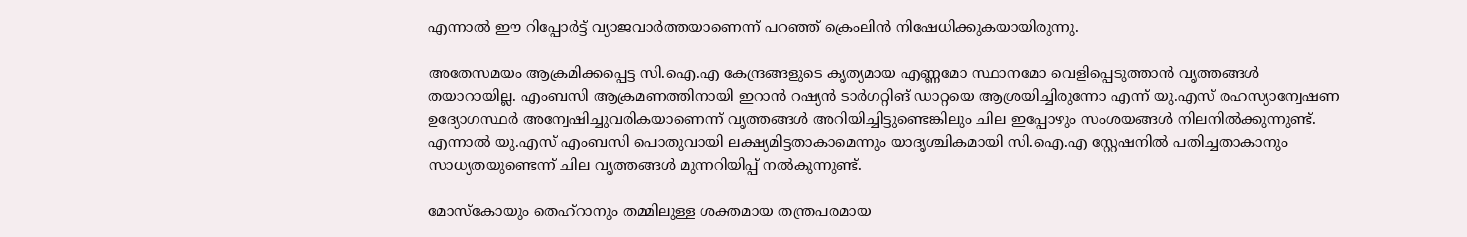എന്നാൽ ഈ റിപ്പോർട്ട് വ്യാജവാർത്തയാണെന്ന് പറഞ്ഞ് ക്രെംലിൻ നിഷേധിക്കുകയായിരുന്നു.

അതേസമയം ആക്രമിക്കപ്പെട്ട സി.ഐ.എ കേന്ദ്രങ്ങളുടെ കൃത്യമായ എണ്ണമോ സ്ഥാനമോ വെളിപ്പെടുത്താൻ വൃത്തങ്ങൾ തയാറായില്ല. എംബസി ആക്രമണത്തിനായി ഇറാൻ റഷ്യൻ ടാർഗറ്റിങ് ഡാറ്റയെ ആശ്രയിച്ചിരുന്നോ എന്ന് യു.എസ് രഹസ്യാന്വേഷണ ഉദ്യോഗസ്ഥർ അന്വേഷിച്ചുവരികയാണെന്ന് വൃത്തങ്ങൾ അറിയിച്ചിട്ടുണ്ടെങ്കിലും ചില ഇപ്പോഴും സംശയങ്ങൾ നിലനിൽക്കുന്നുണ്ട്. എന്നാൽ യു.എസ് എംബസി പൊതുവായി ലക്ഷ്യമിട്ടതാകാമെന്നും യാദൃശ്ചികമായി സി.ഐ.എ സ്റ്റേഷനിൽ പതിച്ചതാകാനും സാധ്യതയുണ്ടെന്ന് ചില വൃത്തങ്ങൾ മുന്നറിയിപ്പ് നൽകുന്നുണ്ട്.

മോസ്കോയും തെഹ്റാനും തമ്മിലുള്ള ശക്തമായ തന്ത്രപരമായ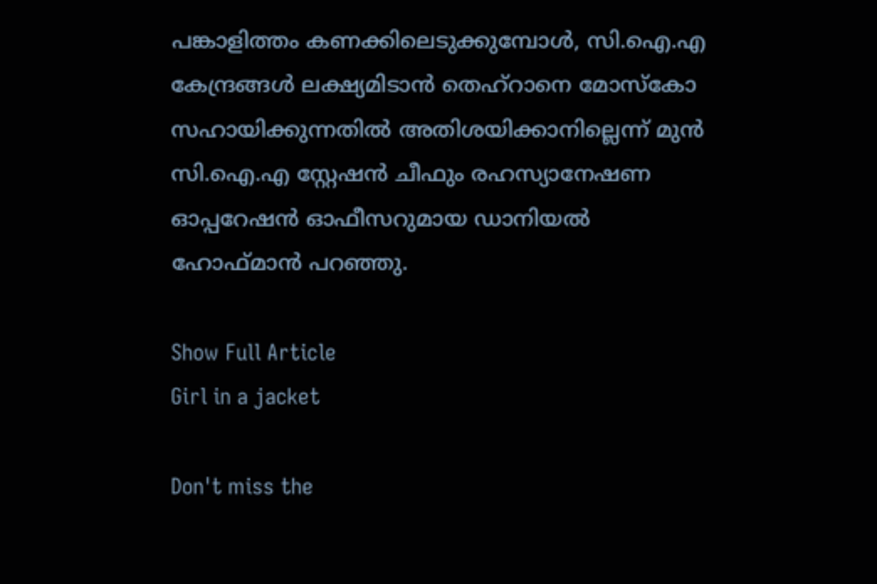പങ്കാളിത്തം കണക്കിലെടുക്കുമ്പോൾ, സി.ഐ.എ കേന്ദ്രങ്ങൾ ലക്ഷ്യമിടാൻ തെഹ്റാനെ മോസ്കോ സഹായിക്കുന്നതിൽ അതിശയിക്കാനില്ലെന്ന് മുൻ സി.ഐ.എ സ്റ്റേഷൻ ചീഫും രഹസ്യാനേഷണ ഓപ്പറേഷൻ ഓഫീസറുമായ ഡാനിയൽ ഹോഫ്മാൻ പറഞ്ഞു.

Show Full Article
Girl in a jacket

Don't miss the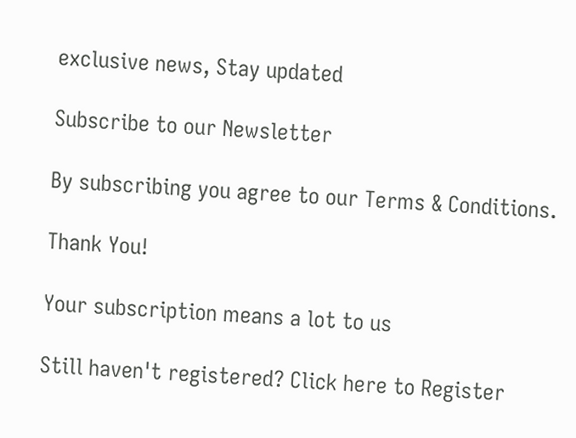exclusive news, Stay updated

Subscribe to our Newsletter

By subscribing you agree to our Terms & Conditions.

Thank You!

Your subscription means a lot to us

Still haven't registered? Click here to Register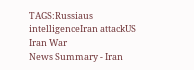TAGS:Russiaus intelligenceIran attackUS Iran War
News Summary - Iran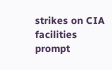strikes on CIA facilities prompt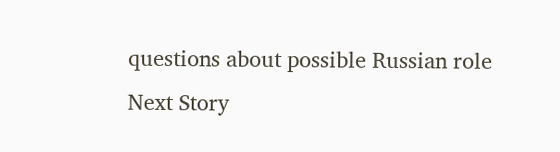questions about possible Russian role
Next Story